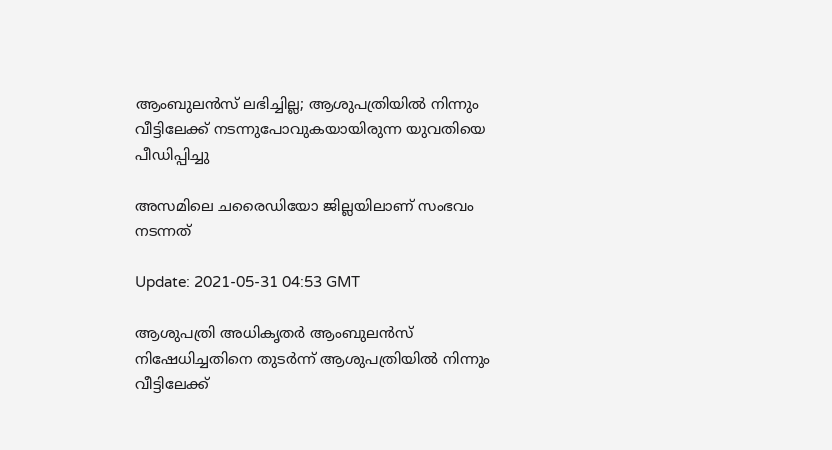ആംബുലന്‍സ് ലഭിച്ചില്ല; ആശുപത്രിയില്‍ നിന്നും വീട്ടിലേക്ക് നടന്നുപോവുകയായിരുന്ന യുവതിയെ പീഡിപ്പിച്ചു

അസമിലെ ചരൈഡിയോ ജില്ലയിലാണ് സംഭവം നടന്നത്

Update: 2021-05-31 04:53 GMT

ആശുപത്രി അധികൃതര്‍ ആംബുലന്‍സ് നിഷേധിച്ചതിനെ തുടര്‍ന്ന് ആശുപത്രിയില്‍ നിന്നും വീട്ടിലേക്ക്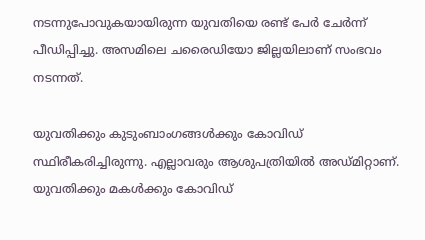നടന്നുപോവുകയായിരുന്ന യുവതിയെ രണ്ട് പേര്‍ ചേര്‍ന്ന് പീഡിപ്പിച്ചു. അസമിലെ ചരൈഡിയോ ജില്ലയിലാണ് സംഭവം നടന്നത്.

യുവതിക്കും കുടുംബാംഗങ്ങള്‍ക്കും കോവിഡ് സ്ഥിരീകരിച്ചിരുന്നു. എല്ലാവരും ആശുപത്രിയില്‍ അഡ്മിറ്റാണ്. യുവതിക്കും മകള്‍ക്കും കോവിഡ്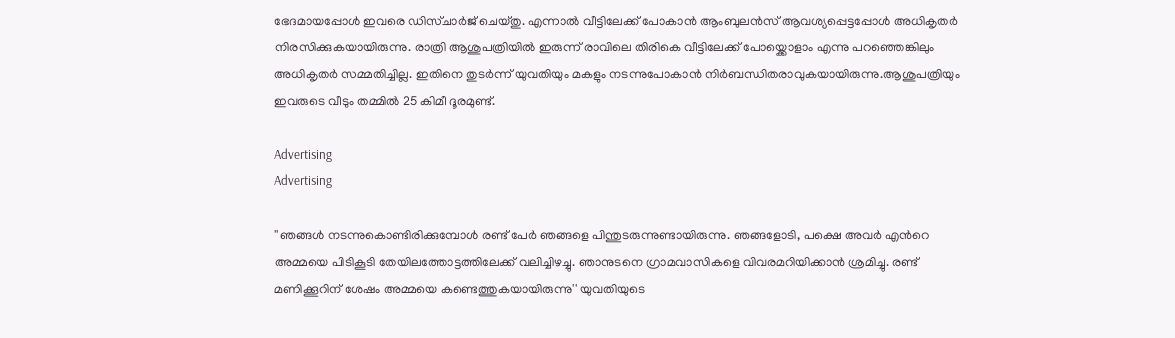ഭേദമായപ്പോള്‍ ഇവരെ ഡിസ്ചാര്‍ജ് ചെയ്തു. എന്നാല്‍ വീട്ടിലേക്ക് പോകാന്‍ ആംബുലന്‍സ് ആവശ്യപ്പെട്ടപ്പോള്‍ അധികൃതര്‍ നിരസിക്കുകയായിരുന്നു. രാത്രി ആശുപത്രിയില്‍ ഇരുന്ന് രാവിലെ തിരികെ വീട്ടിലേക്ക് പോയ്ക്കൊളാം എന്നു പറഞ്ഞെങ്കിലും അധികൃതര്‍ സമ്മതിച്ചില്ല. ഇതിനെ തുടര്‍ന്ന് യുവതിയും മകളും നടന്നുപോകാന്‍ നിര്‍ബന്ധിതരാവുകയായിരുന്നു.ആശുപത്രിയും ഇവരുടെ വീടും തമ്മില്‍ 25 കിമീ ദൂരമുണ്ട്.

Advertising
Advertising

''ഞങ്ങള്‍ നടന്നുകൊണ്ടിരിക്കുമ്പോള്‍ രണ്ട് പേര്‍ ഞങ്ങളെ പിന്തുടരുന്നുണ്ടായിരുന്നു. ഞങ്ങളോടി, പക്ഷെ അവര്‍ എന്‍റെ അമ്മയെ പിടികൂടി തേയിലത്തോട്ടത്തിലേക്ക് വലിച്ചിഴച്ചു. ഞാനുടനെ ഗ്രാമവാസികളെ വിവരമറിയിക്കാന്‍ ശ്രമിച്ചു. രണ്ട് മണിക്കൂറിന് ശേഷം അമ്മയെ കണ്ടെത്തുകയായിരുന്നു'' യുവതിയുടെ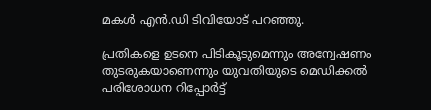മകള്‍ എന്‍.ഡി ടിവിയോട് പറഞ്ഞു.

പ്രതികളെ ഉടനെ പിടികൂടുമെന്നും അന്വേഷണം തുടരുകയാണെന്നും യുവതിയുടെ മെഡിക്കൽ പരിശോധന റിപ്പോർട്ട്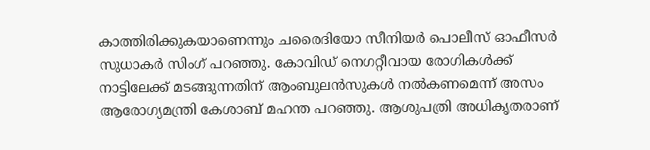കാത്തിരിക്കുകയാണെന്നും ചരൈദിയോ സീനിയർ പൊലീസ് ഓഫീസർ സുധാകർ സിംഗ് പറഞ്ഞു. കോവിഡ് നെഗറ്റീവായ രോഗികൾക്ക് നാട്ടിലേക്ക് മടങ്ങുന്നതിന് ആംബുലൻസുകൾ നൽകണമെന്ന് അസം ആരോഗ്യമന്ത്രി കേശാബ് മഹന്ത പറഞ്ഞു. ആശുപത്രി അധികൃതരാണ്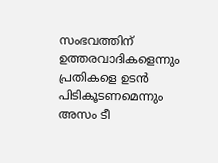സംഭവത്തിന് ഉത്തരവാദികളെന്നും പ്രതികളെ ഉടന്‍ പിടികൂടണമെന്നും അസം ടീ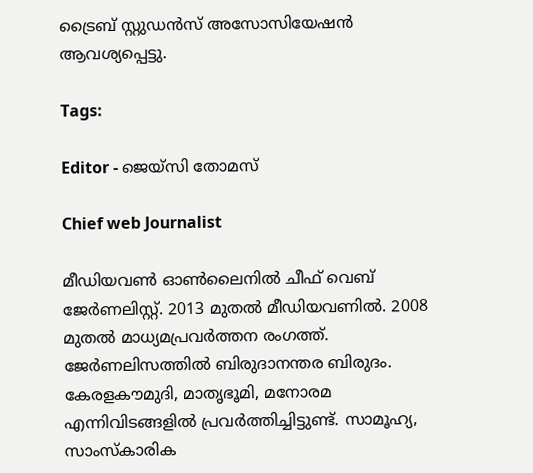ട്രൈബ് സ്റ്റുഡന്‍സ് അസോസിയേഷന്‍ ആവശ്യപ്പെട്ടു.

Tags:

Editor - ജെയ്സി തോമസ്

Chief web Journalist

മീഡിയവൺ ഓൺലൈനിൽ ചീഫ് വെബ് ജേർണലിസ്റ്റ്. 2013 മുതൽ മീഡിയവണിൽ. 2008 മുതൽ മാധ്യമപ്രവർത്തന രംഗത്ത്. ജേർണലിസത്തിൽ ബിരുദാനന്തര ബിരുദം. കേരളകൗമുദി, മാതൃഭൂമി, മനോരമ എന്നിവിടങ്ങളിൽ പ്രവർത്തിച്ചിട്ടുണ്ട്. സാമൂഹ്യ, സാംസ്‌കാരിക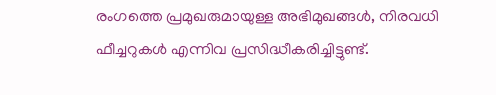രംഗത്തെ പ്രമുഖരുമായുള്ള അഭിമുഖങ്ങൾ, നിരവധി ഫീച്ചറുകൾ എന്നിവ പ്രസിദ്ധീകരിച്ചിട്ടുണ്ട്.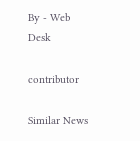By - Web Desk

contributor

Similar News